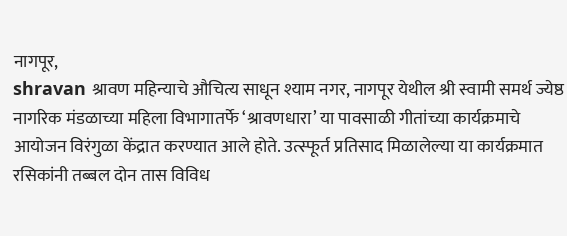नागपूर,
shravan श्रावण महिन्याचे औचित्य साधून श्याम नगर, नागपूर येथील श्री स्वामी समर्थ ज्येष्ठ नागरिक मंडळाच्या महिला विभागातर्फे ‘श्रावणधारा’ या पावसाळी गीतांच्या कार्यक्रमाचे आयोजन विरंगुळा केंद्रात करण्यात आले होते. उत्स्फूर्त प्रतिसाद मिळालेल्या या कार्यक्रमात रसिकांनी तब्बल दोन तास विविध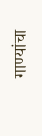गाण्यांचा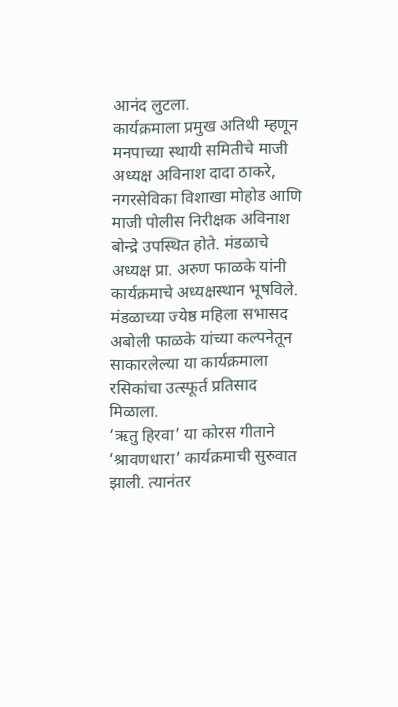आनंद लुटला.
कार्यक्रमाला प्रमुख अतिथी म्हणून मनपाच्या स्थायी समितीचे माजी अध्यक्ष अविनाश दादा ठाकरे, नगरसेविका विशाखा मोहोड आणि माजी पोलीस निरीक्षक अविनाश बोन्द्रे उपस्थित होते. मंडळाचे अध्यक्ष प्रा. अरुण फाळके यांनी कार्यक्रमाचे अध्यक्षस्थान भूषविले. मंडळाच्या ज्येष्ठ महिला सभासद अबोली फाळके यांच्या कल्पनेतून साकारलेल्या या कार्यक्रमाला रसिकांचा उत्स्फूर्त प्रतिसाद मिळाला.
‘ऋतु हिरवा’ या कोरस गीताने ‘श्रावणधारा’ कार्यक्रमाची सुरुवात झाली. त्यानंतर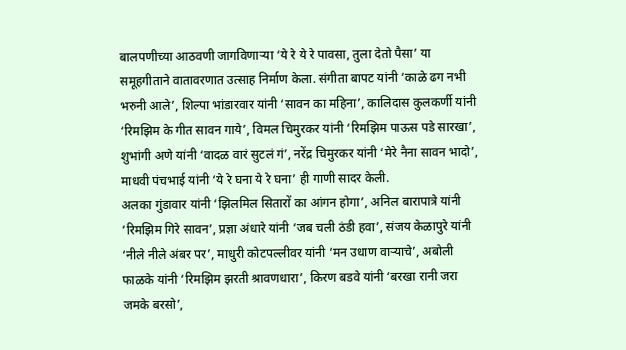बालपणीच्या आठवणी जागविणाऱ्या ‘ये रे ये रे पावसा, तुला देतो पैसा’ या समूहगीताने वातावरणात उत्साह निर्माण केला. संगीता बापट यांनी ‘काळे ढग नभी भरुनी आले’, शिल्पा भांडारवार यांनी ‘सावन का महिना’, कालिदास कुलकर्णी यांनी ‘रिमझिम के गीत सावन गाये’, विमल चिमुरकर यांनी ‘रिमझिम पाऊस पडे सारखा’, शुभांगी अणे यांनी ‘वादळ वारं सुटलं गं’, नरेंद्र चिमुरकर यांनी ‘मेरे नैना सावन भादो’, माधवी पंचभाई यांनी ‘ये रे घना ये रे घना’ ही गाणी सादर केली.
अलका गुंडावार यांनी ‘झिलमिल सितारों का आंगन होगा’, अनिल बारापात्रे यांनी ‘रिमझिम गिरे सावन’, प्रज्ञा अंधारे यांनी ‘जब चली ठंडी हवा’, संजय केळापुरे यांनी ‘नीले नीले अंबर पर’, माधुरी कोटपल्लीवर यांनी ‘मन उधाण वाऱ्याचे’, अबोली फाळके यांनी ‘रिमझिम झरती श्रावणधारा’, किरण बडवे यांनी ‘बरखा रानी जरा जमके बरसो’,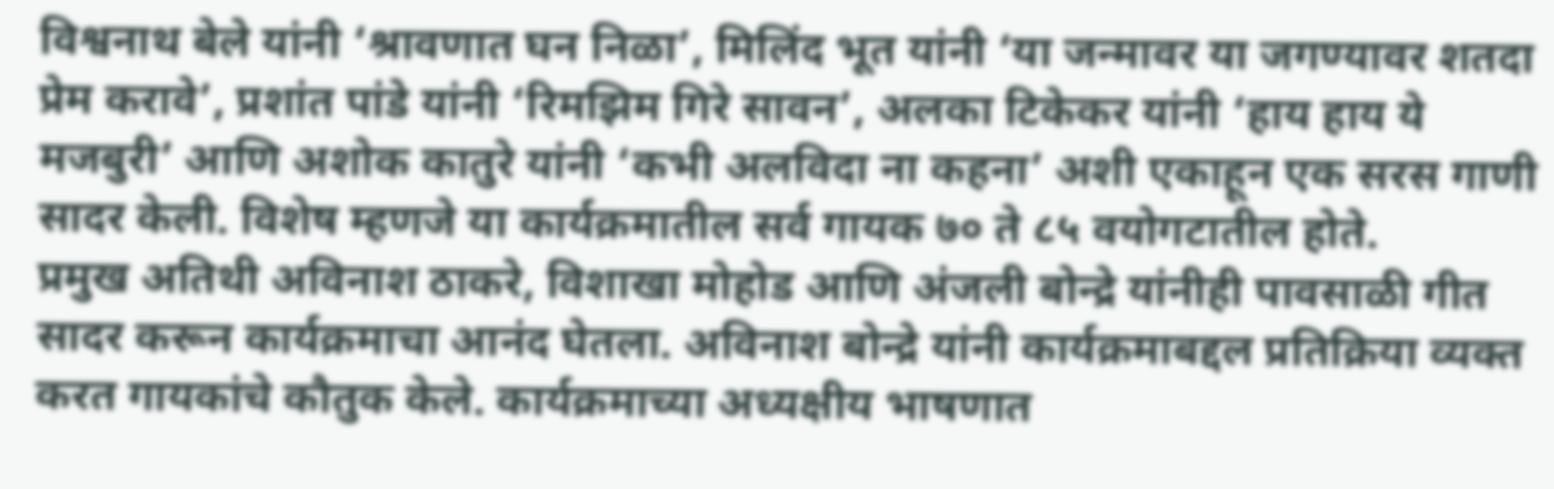विश्वनाथ बेले यांनी ‘श्रावणात घन निळा’, मिलिंद भूत यांनी ‘या जन्मावर या जगण्यावर शतदा प्रेम करावे’, प्रशांत पांडे यांनी ‘रिमझिम गिरे सावन’, अलका टिकेकर यांनी ‘हाय हाय ये मजबुरी’ आणि अशोक कातुरे यांनी ‘कभी अलविदा ना कहना’ अशी एकाहून एक सरस गाणी सादर केली. विशेष म्हणजे या कार्यक्रमातील सर्व गायक ७० ते ८५ वयोगटातील होते.
प्रमुख अतिथी अविनाश ठाकरे, विशाखा मोहोड आणि अंजली बोन्द्रे यांनीही पावसाळी गीत सादर करून कार्यक्रमाचा आनंद घेतला. अविनाश बोन्द्रे यांनी कार्यक्रमाबद्दल प्रतिक्रिया व्यक्त करत गायकांचे कौतुक केले. कार्यक्रमाच्या अध्यक्षीय भाषणात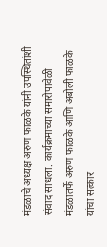मंडळाचे अध्यक्ष अरुण फाळके यांनी उपस्थितांशी संवाद साधला. कार्यक्रमाच्या समारोपावेळी मंडळातर्फे अरुण फाळके आणि अबोली फाळके यांचा सत्कार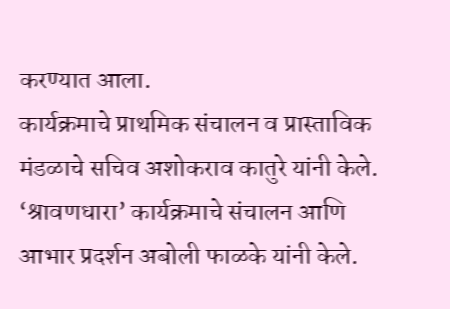करण्यात आला.
कार्यक्रमाचे प्राथमिक संचालन व प्रास्ताविक मंडळाचे सचिव अशोकराव कातुरे यांनी केले. ‘श्रावणधारा’ कार्यक्रमाचे संचालन आणि आभार प्रदर्शन अबोली फाळके यांनी केले.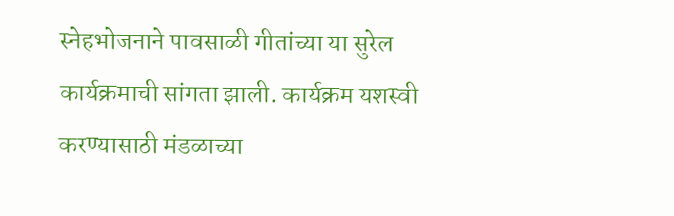स्नेहभोजनाने पावसाळी गीतांच्या या सुरेल कार्यक्रमाची सांगता झाली. कार्यक्रम यशस्वी करण्यासाठी मंडळाच्या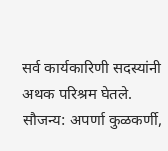सर्व कार्यकारिणी सदस्यांनी अथक परिश्रम घेतले.
सौजन्य: अपर्णा कुळकर्णी,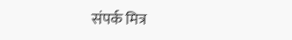संपर्क मित्र